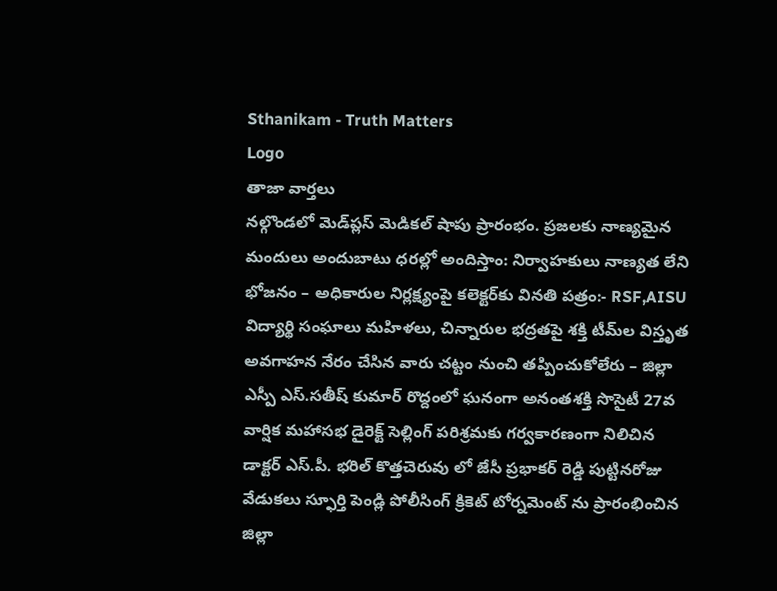Sthanikam - Truth Matters
Logo
తాజా వార్తలు
నల్గొండలో మెడ్‌ప్లస్ మెడికల్ షాపు ప్రారంభం. ప్రజలకు నాణ్యమైన మందులు అందుబాటు ధరల్లో అందిస్తాం: నిర్వాహకులు నాణ్యత లేని భోజనం – అధికారుల నిర్లక్ష్యంపై కలెక్టర్‌కు వినతి పత్రం:- RSF,AISU విద్యార్థి సంఘాలు మహిళలు, చిన్నారుల భద్రతపై శక్తి టీమ్‌ల విస్తృత అవగాహన నేరం చేసిన వారు చట్టం నుంచి తప్పించుకోలేరు – జిల్లా ఎస్పీ ఎస్.సతీష్ కుమార్ రొద్దంలో ఘనంగా అనంతశక్తి సొసైటీ 27వ వార్షిక మహాసభ డైరెక్ట్ సెల్లింగ్ పరిశ్రమకు గర్వకారణంగా నిలిచిన డాక్టర్ ఎస్.పీ. భరిల్ కొత్తచెరువు లో జేసీ ప్రభాకర్ రెడ్డి పుట్టినరోజు వేడుకలు స్ఫూర్తి పెండ్లి పోలీసింగ్ క్రికెట్ టోర్నమెంట్ ను ప్రారంభించిన జిల్లా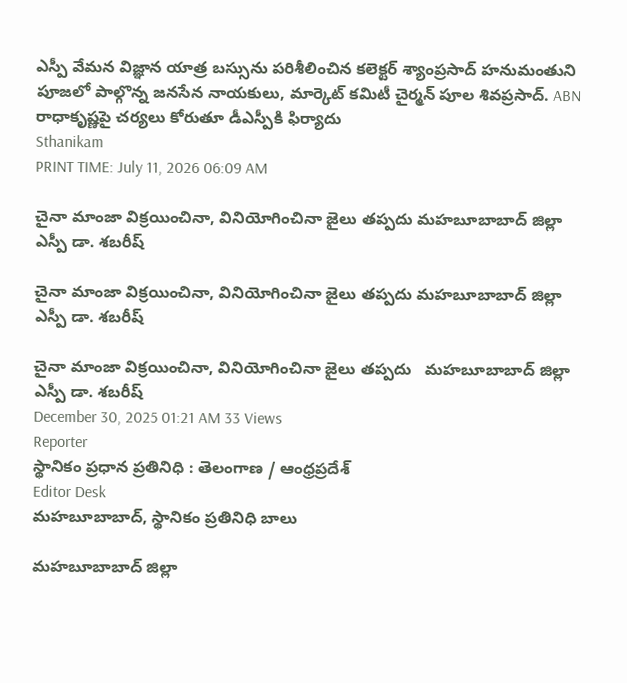ఎస్పీ వేమన విజ్ఞాన యాత్ర బస్సును పరిశీలించిన కలెక్టర్ శ్యాంప్రసాద్ హనుమంతుని పూజలో పాల్గొన్న జనసేన నాయకులు, మార్కెట్ కమిటీ చైర్మన్ పూల శివప్రసాద్. ABN రాధాకృష్ణపై చర్యలు కోరుతూ డీఎస్పీకి ఫిర్యాదు
Sthanikam
PRINT TIME: July 11, 2026 06:09 AM

చైనా మాంజా విక్రయించినా, వినియోగించినా జైలు తప్పదు మహబూబాబాద్ జిల్లా ఎస్పీ డా. శబరీష్

చైనా మాంజా విక్రయించినా, వినియోగించినా జైలు తప్పదు మహబూబాబాద్ జిల్లా ఎస్పీ డా. శబరీష్

చైనా మాంజా విక్రయించినా, వినియోగించినా జైలు తప్పదు   మహబూబాబాద్ జిల్లా ఎస్పీ డా. శబరీష్
December 30, 2025 01:21 AM 33 Views
Reporter
స్థానికం ప్రధాన ప్రతినిధి : తెలంగాణ / ఆంధ్రప్రదేశ్
Editor Desk
మహబూబాబాద్, స్థానికం ప్రతినిధి బాలు

మహబూబాబాద్ జిల్లా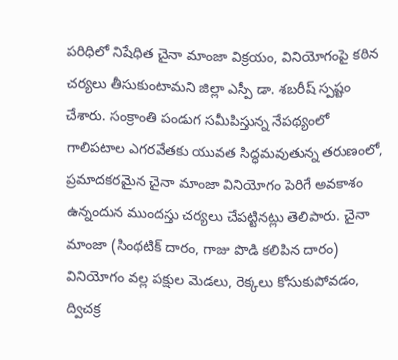పరిధిలో నిషేధిత చైనా మాంజా విక్రయం, వినియోగంపై కఠిన చర్యలు తీసుకుంటామని జిల్లా ఎస్పీ డా. శబరీష్ స్పష్టం చేశారు. సంక్రాంతి పండుగ సమీపిస్తున్న నేపథ్యంలో గాలిపటాల ఎగరవేతకు యువత సిద్ధమవుతున్న తరుణంలో, ప్రమాదకరమైన చైనా మాంజా వినియోగం పెరిగే అవకాశం ఉన్నందున ముందస్తు చర్యలు చేపట్టినట్లు తెలిపారు. చైనా మాంజా (సింథటిక్ దారం, గాజు పొడి కలిపిన దారం) వినియోగం వల్ల పక్షుల మెడలు, రెక్కలు కోసుకుపోవడం, ద్విచక్ర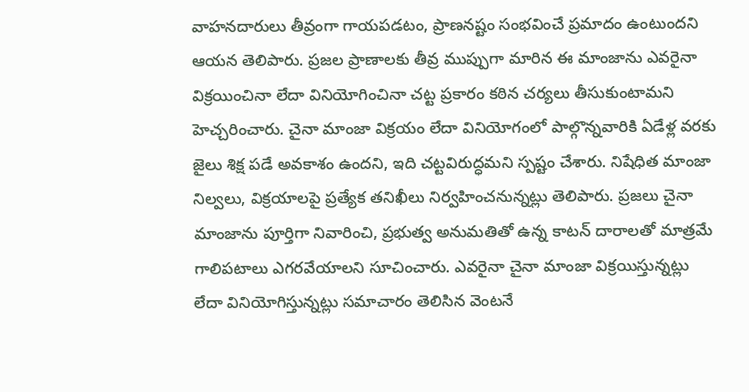వాహనదారులు తీవ్రంగా గాయపడటం, ప్రాణనష్టం సంభవించే ప్రమాదం ఉంటుందని ఆయన తెలిపారు. ప్రజల ప్రాణాలకు తీవ్ర ముప్పుగా మారిన ఈ మాంజాను ఎవరైనా విక్రయించినా లేదా వినియోగించినా చట్ట ప్రకారం కఠిన చర్యలు తీసుకుంటామని హెచ్చరించారు. చైనా మాంజా విక్రయం లేదా వినియోగంలో పాల్గొన్నవారికి ఏడేళ్ల వరకు జైలు శిక్ష పడే అవకాశం ఉందని, ఇది చట్టవిరుద్ధమని స్పష్టం చేశారు. నిషేధిత మాంజా నిల్వలు, విక్రయాలపై ప్రత్యేక తనిఖీలు నిర్వహించనున్నట్లు తెలిపారు. ప్రజలు చైనా మాంజాను పూర్తిగా నివారించి, ప్రభుత్వ అనుమతితో ఉన్న కాటన్ దారాలతో మాత్రమే గాలిపటాలు ఎగరవేయాలని సూచించారు. ఎవరైనా చైనా మాంజా విక్రయిస్తున్నట్లు లేదా వినియోగిస్తున్నట్లు సమాచారం తెలిసిన వెంటనే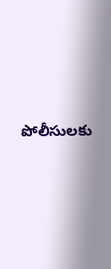పోలీసులకు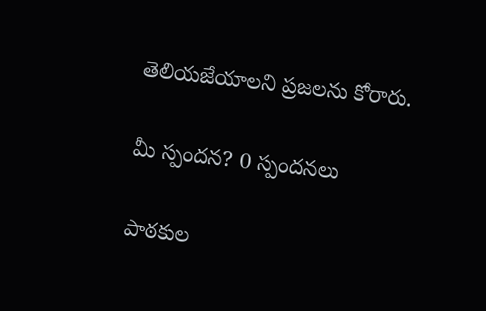తెలియజేయాలని ప్రజలను కోరారు.

మీ స్పందన? 0 స్పందనలు

పాఠకుల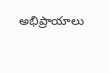అభిప్రాయాలు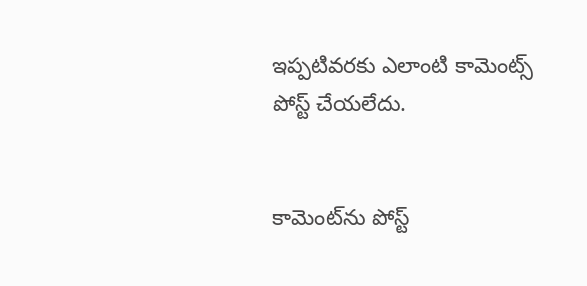ఇప్పటివరకు ఎలాంటి కామెంట్స్ పోస్ట్ చేయలేదు.


కామెంట్‌ను పోస్ట్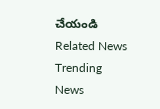చేయండి
Related News
Trending News